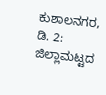ಕುಶಾಲನಗರ, ಡಿ. 2: ಜಿಲ್ಲಾಮಟ್ಟದ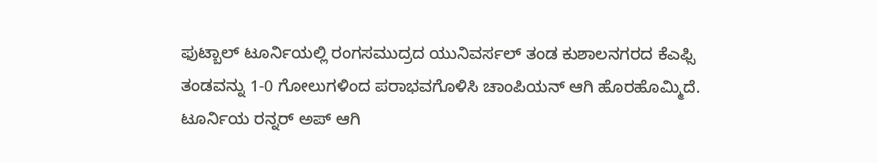ಫುಟ್ಬಾಲ್ ಟೂರ್ನಿಯಲ್ಲಿ ರಂಗಸಮುದ್ರದ ಯುನಿವರ್ಸಲ್ ತಂಡ ಕುಶಾಲನಗರದ ಕೆಎಫ್ಸಿ ತಂಡವನ್ನು 1-0 ಗೋಲುಗಳಿಂದ ಪರಾಭವಗೊಳಿಸಿ ಚಾಂಪಿಯನ್ ಆಗಿ ಹೊರಹೊಮ್ಮಿದೆ. ಟೂರ್ನಿಯ ರನ್ನರ್ ಅಪ್ ಆಗಿ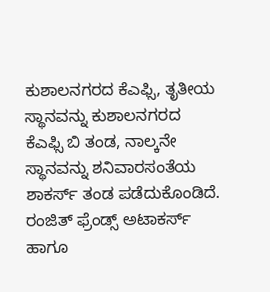ಕುಶಾಲನಗರದ ಕೆಎಫ್ಸಿ, ತೃತೀಯ ಸ್ಥಾನವನ್ನು ಕುಶಾಲನಗರದ ಕೆಎಫ್ಸಿ ಬಿ ತಂಡ, ನಾಲ್ಕನೇ ಸ್ಥಾನವನ್ನು ಶನಿವಾರಸಂತೆಯ ಶಾಕರ್ಸ್ ತಂಡ ಪಡೆದುಕೊಂಡಿದೆ.
ರಂಜಿತ್ ಫ್ರೆಂಡ್ಸ್ ಅಟಾಕರ್ಸ್ ಹಾಗೂ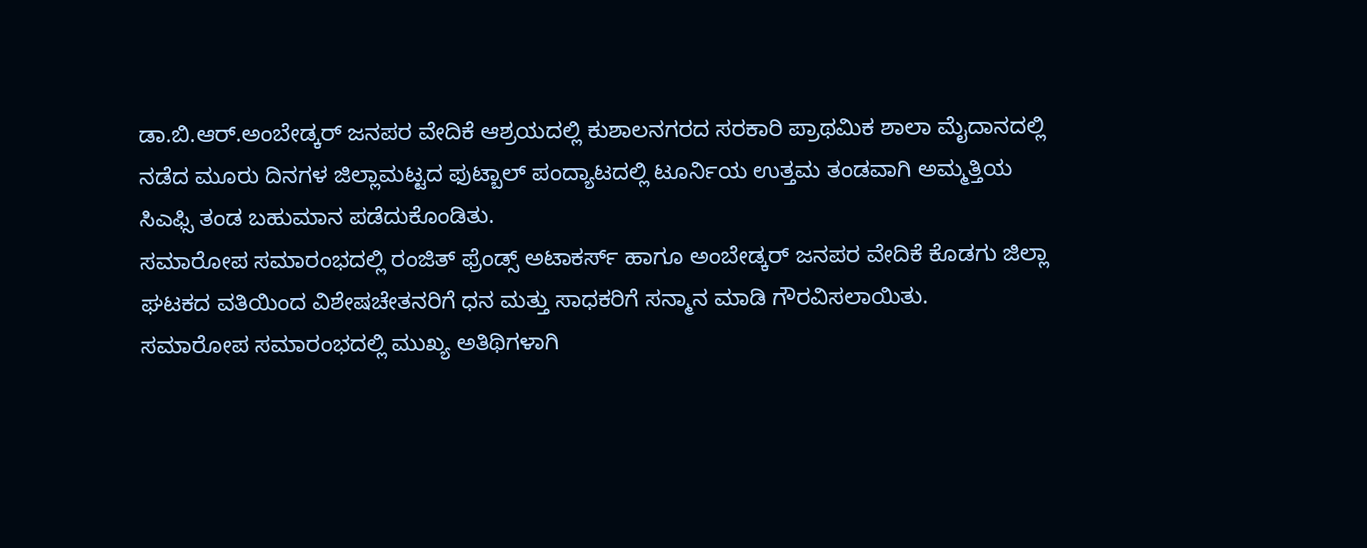ಡಾ.ಬಿ.ಆರ್.ಅಂಬೇಡ್ಕರ್ ಜನಪರ ವೇದಿಕೆ ಆಶ್ರಯದಲ್ಲಿ ಕುಶಾಲನಗರದ ಸರಕಾರಿ ಪ್ರಾಥಮಿಕ ಶಾಲಾ ಮೈದಾನದಲ್ಲಿ ನಡೆದ ಮೂರು ದಿನಗಳ ಜಿಲ್ಲಾಮಟ್ಟದ ಫುಟ್ಬಾಲ್ ಪಂದ್ಯಾಟದಲ್ಲಿ ಟೂರ್ನಿಯ ಉತ್ತಮ ತಂಡವಾಗಿ ಅಮ್ಮತ್ತಿಯ ಸಿಎಫ್ಸಿ ತಂಡ ಬಹುಮಾನ ಪಡೆದುಕೊಂಡಿತು.
ಸಮಾರೋಪ ಸಮಾರಂಭದಲ್ಲಿ ರಂಜಿತ್ ಫ್ರೆಂಡ್ಸ್ ಅಟಾಕರ್ಸ್ ಹಾಗೂ ಅಂಬೇಡ್ಕರ್ ಜನಪರ ವೇದಿಕೆ ಕೊಡಗು ಜಿಲ್ಲಾ ಘಟಕದ ವತಿಯಿಂದ ವಿಶೇಷಚೇತನರಿಗೆ ಧನ ಮತ್ತು ಸಾಧಕರಿಗೆ ಸನ್ಮಾನ ಮಾಡಿ ಗೌರವಿಸಲಾಯಿತು.
ಸಮಾರೋಪ ಸಮಾರಂಭದಲ್ಲಿ ಮುಖ್ಯ ಅತಿಥಿಗಳಾಗಿ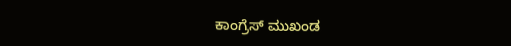ಕಾಂಗ್ರೆಸ್ ಮುಖಂಡ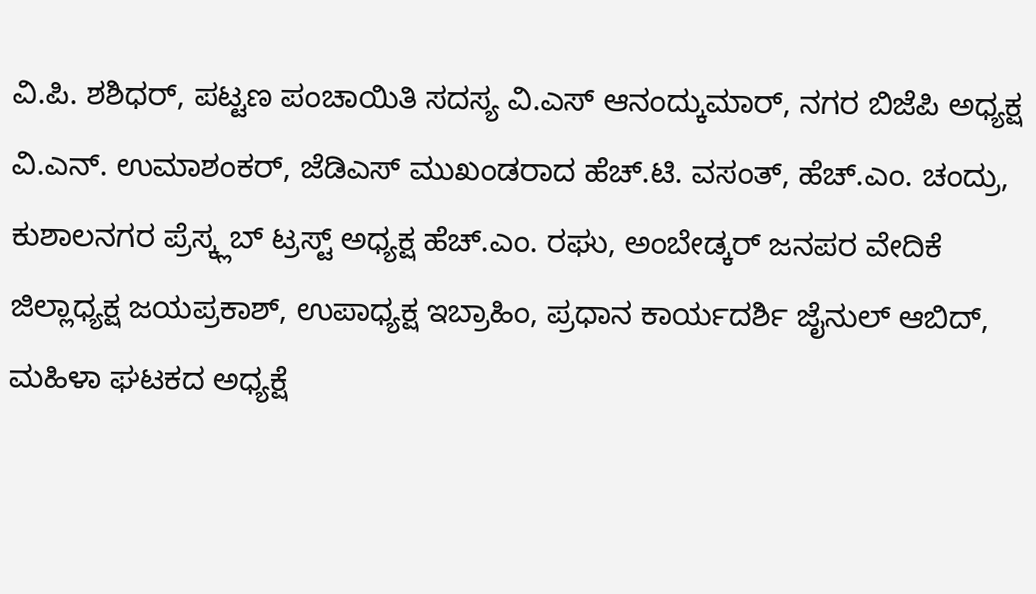ವಿ.ಪಿ. ಶಶಿಧರ್, ಪಟ್ಟಣ ಪಂಚಾಯಿತಿ ಸದಸ್ಯ ವಿ.ಎಸ್ ಆನಂದ್ಕುಮಾರ್, ನಗರ ಬಿಜೆಪಿ ಅಧ್ಯಕ್ಷ ವಿ.ಎನ್. ಉಮಾಶಂಕರ್, ಜೆಡಿಎಸ್ ಮುಖಂಡರಾದ ಹೆಚ್.ಟಿ. ವಸಂತ್, ಹೆಚ್.ಎಂ. ಚಂದ್ರು, ಕುಶಾಲನಗರ ಪ್ರೆಸ್ಕ್ಲಬ್ ಟ್ರಸ್ಟ್ ಅಧ್ಯಕ್ಷ ಹೆಚ್.ಎಂ. ರಘು, ಅಂಬೇಡ್ಕರ್ ಜನಪರ ವೇದಿಕೆ ಜಿಲ್ಲಾಧ್ಯಕ್ಷ ಜಯಪ್ರಕಾಶ್, ಉಪಾಧ್ಯಕ್ಷ ಇಬ್ರಾಹಿಂ, ಪ್ರಧಾನ ಕಾರ್ಯದರ್ಶಿ ಜೈನುಲ್ ಆಬಿದ್, ಮಹಿಳಾ ಘಟಕದ ಅಧ್ಯಕ್ಷೆ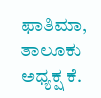ಫಾತಿಮಾ, ತಾಲೂಕು ಅಧ್ಯಕ್ಷ ಕೆ.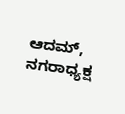ಆದಮ್, ನಗರಾಧ್ಯಕ್ಷ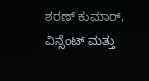ಶರಣ್ ಕುಮಾರ್, ವಿನ್ಸೆಂಟ್ ಮತ್ತು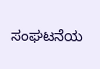ಸಂಘಟನೆಯ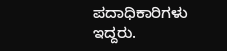ಪದಾಧಿಕಾರಿಗಳು ಇದ್ದರು.